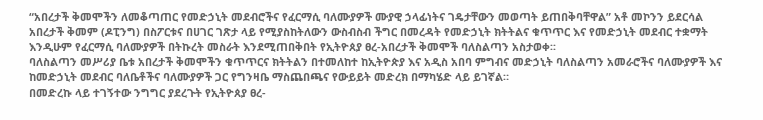“አበረታች ቅመሞችን ለመቆጣጠር የመድኃኒት መደብሮችና የፈርማሲ ባለሙያዎች ሙያዊ ኃላፊነትና ገዴታቸውን መወጣት ይጠበቅባቸዋል” አቶ መኮንን ይደርሳል
አበረታች ቅመም (ዶፒንግ) በስፖርቱና በሀገር ገጽታ ላይ የሚያስከትለውን ውስብስብ ችግር በመረዳት የመድኃኒት ክትትልና ቁጥጥር እና የመድኃኒት መደብር ተቋማት እንዲሁም የፈርማሲ ባለሙያዎች በትኩረት መስራት እንደሚጠበቅበት የኢትዮጰያ ፀረ-አበረታች ቅመሞች ባለስልጣን አስታወቀ፡፡
ባለስልጣን መሥሪያ ቤቱ አበረታች ቅመሞችን ቁጥጥርና ክትትልን በተመለከተ ከኢትዮጵያ እና አዲስ አበባ ምግብና መድኃኒት ባለስልጣን አመራሮችና ባለሙያዎች እና ከመድኃኒት መደብር ባለቤቶችና ባለሙያዎች ጋር የግንዛቤ ማስጨበጫና የውይይት መድረክ በማካሄድ ላይ ይገኛል።
በመድረኩ ላይ ተገኝተው ንግግር ያደረጉት የኢትዮጰያ ፀረ-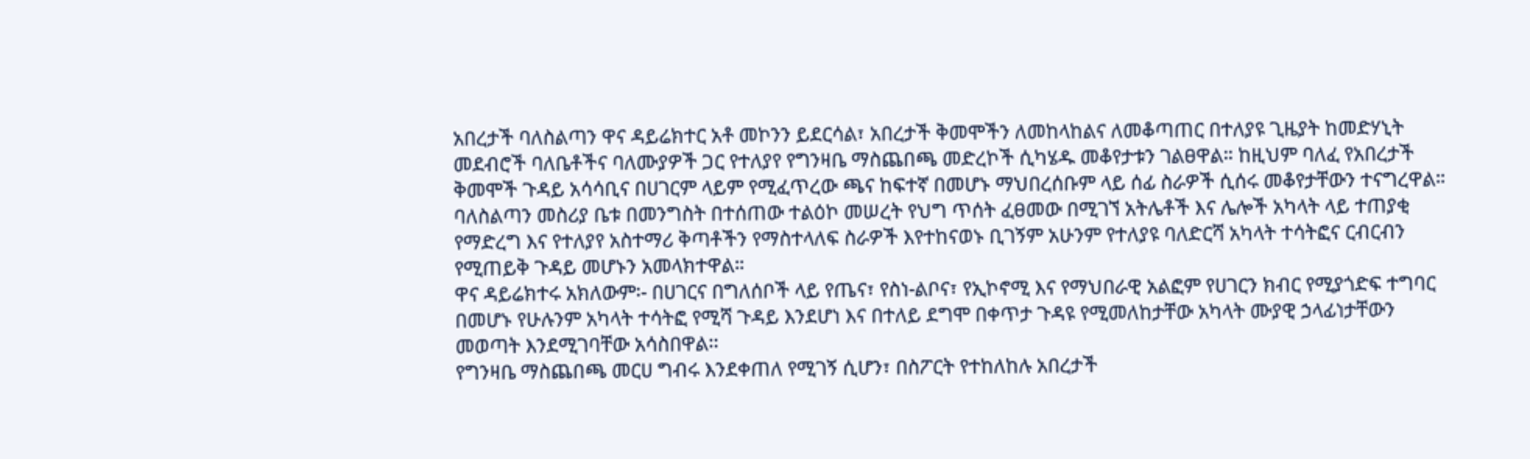አበረታች ባለስልጣን ዋና ዳይሬክተር አቶ መኮንን ይደርሳል፣ አበረታች ቅመሞችን ለመከላከልና ለመቆጣጠር በተለያዩ ጊዜያት ከመድሃኒት መደብሮች ባለቤቶችና ባለሙያዎች ጋር የተለያየ የግንዛቤ ማስጨበጫ መድረኮች ሲካሄዱ መቆየታቱን ገልፀዋል። ከዚህም ባለፈ የአበረታች ቅመሞች ጉዳይ አሳሳቢና በሀገርም ላይም የሚፈጥረው ጫና ከፍተኛ በመሆኑ ማህበረሰቡም ላይ ሰፊ ስራዎች ሲሰሩ መቆየታቸውን ተናግረዋል።
ባለስልጣን መስሪያ ቤቱ በመንግስት በተሰጠው ተልዕኮ መሠረት የህግ ጥሰት ፈፀመው በሚገኘ አትሌቶች እና ሌሎች አካላት ላይ ተጠያቂ የማድረግ እና የተለያየ አስተማሪ ቅጣቶችን የማስተላለፍ ስራዎች እየተከናወኑ ቢገኝም አሁንም የተለያዩ ባለድርሻ አካላት ተሳትፎና ርብርብን የሚጠይቅ ጉዳይ መሆኑን አመላክተዋል።
ዋና ዳይሬክተሩ አክለውም፡- በሀገርና በግለሰቦች ላይ የጤና፣ የስነ-ልቦና፣ የኢኮኖሚ እና የማህበራዊ አልፎም የሀገርን ክብር የሚያጎድፍ ተግባር በመሆኑ የሁሉንም አካላት ተሳትፎ የሚሻ ጉዳይ እንደሆነ እና በተለይ ደግሞ በቀጥታ ጉዳዩ የሚመለከታቸው አካላት ሙያዊ ኃላፊነታቸውን መወጣት እንደሚገባቸው አሳስበዋል፡፡
የግንዛቤ ማስጨበጫ መርሀ ግብሩ እንደቀጠለ የሚገኝ ሲሆን፣ በስፖርት የተከለከሉ አበረታች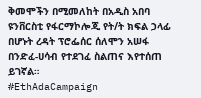ቅመሞችን በሚመለከት በአዲስ አበባ ዩንቨርስቲ የፋርማኮሎጂ የት/ት ክፍል ኃላፊ በሆኑት ረዳት ፕሮፌሰር ሰለሞን አሠፋ በንድፈ-ሀሳብ የተደገፈ ስልጠና እየተሰጠ ይገኛል።
#EthAdaCampaign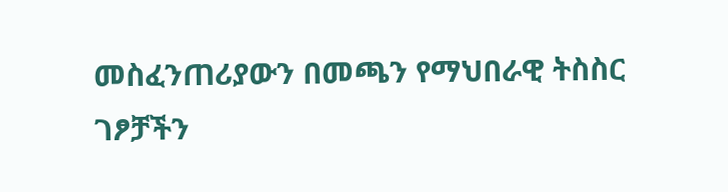መስፈንጠሪያውን በመጫን የማህበራዊ ትስስር ገፆቻችን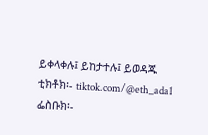ይቀላቀሉ፤ ይከታተሉ፤ ይወዳጁ
ቲክቶክ፡- tiktok.com/@eth_ada1
ፌስቡክ፡-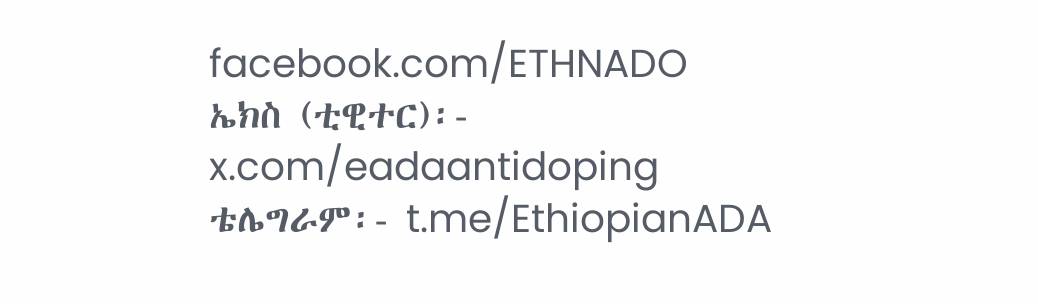facebook.com/ETHNADO
ኤክስ (ቲዊተር)፡- x.com/eadaantidoping
ቴሌግራም፡- t.me/EthiopianADA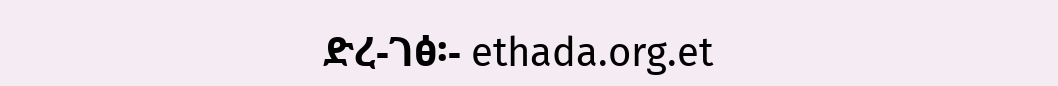ድረ-ገፅ፡- ethada.org.et